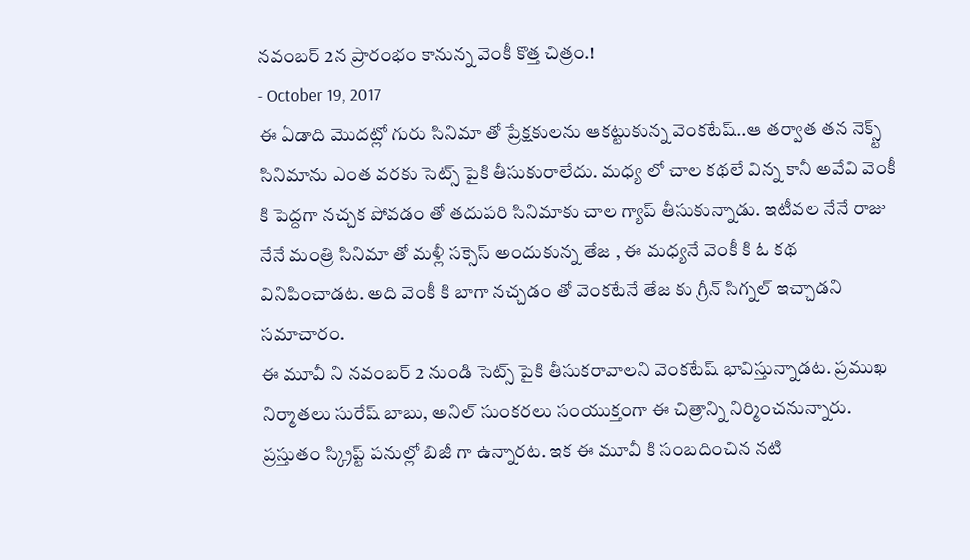నవంబర్ 2న ప్రారంభం కానున్న వెంకీ కొత్త చిత్రం.!
- October 19, 2017
ఈ ఏడాది మొదట్లో గురు సినిమా తో ప్రేక్షకులను ఆకట్టుకున్న వెంకటేష్..ఆ తర్వాత తన నెక్స్ట్ సినిమాను ఎంత వరకు సెట్స్ పైకి తీసుకురాలేదు. మధ్య లో చాల కథలే విన్న కానీ అవేవి వెంకీ కి పెద్దగా నచ్చక పోవడం తో తదుపరి సినిమాకు చాల గ్యాప్ తీసుకున్నాడు. ఇటీవల నేనే రాజు నేనే మంత్రి సినిమా తో మళ్లీ సక్సెస్ అందుకున్న తేజ , ఈ మధ్యనే వెంకీ కి ఓ కథ వినిపించాడట. అది వెంకీ కి బాగా నచ్చడం తో వెంకటేనే తేజ కు గ్రీన్ సిగ్నల్ ఇచ్చాడని సమాచారం.
ఈ మూవీ ని నవంబర్ 2 నుండి సెట్స్ పైకి తీసుకరావాలని వెంకటేష్ భావిస్తున్నాడట. ప్రముఖ నిర్మాతలు సురేష్ బాబు, అనిల్ సుంకరలు సంయుక్తంగా ఈ చిత్రాన్ని నిర్మించనున్నారు. ప్రస్తుతం స్క్రిప్ట్ పనుల్లో బిజీ గా ఉన్నారట. ఇక ఈ మూవీ కి సంబదించిన నటి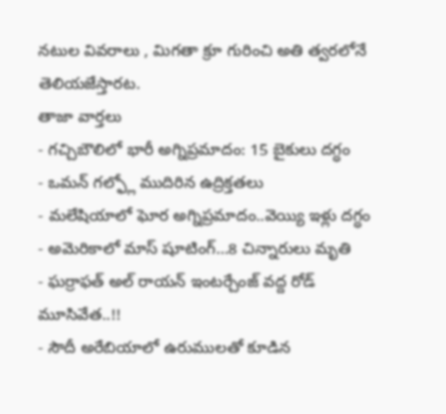నటుల వివరాలు , మిగతా క్రూ గురించి అతి త్వరలోనే తెలియజేస్తారట.
తాజా వార్తలు
- గచ్చిబౌలిలో భారీ అగ్నిప్రమాదం: 15 బైకులు దగ్ధం
- ఒమన్ గల్ఫ్లో ముదిరిన ఉద్రిక్తతలు
- మలేషియాలో ఘోర అగ్నిప్రమాదం..వెయ్యి ఇళ్లు దగ్ధం
- అమెరికాలో మాస్ షూటింగ్…8 చిన్నారులు మృతి
- ఘర్రాఫత్ అల్ రాయన్ ఇంటర్చేంజ్ వద్ద రోడ్ మూసివేత..!!
- సౌదీ అరేబియాలో ఉరుములతో కూడిన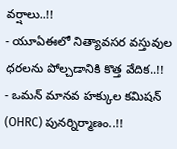వర్షాలు..!!
- యూఏఈలో నిత్యావసర వస్తువుల ధరలను పోల్చడానికి కొత్త వేదిక..!!
- ఒమన్ మానవ హక్కుల కమిషన్ (OHRC) పునర్నిర్మాణం..!!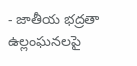- జాతీయ భద్రతా ఉల్లంఘనలపై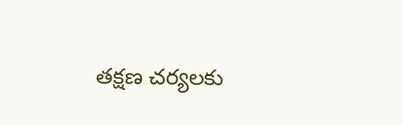తక్షణ చర్యలకు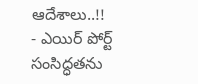ఆదేశాలు..!!
- ఎయిర్ పోర్ట్ సంసిద్ధతను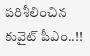పరిశీలించిన కువైట్ పీఎం..!!